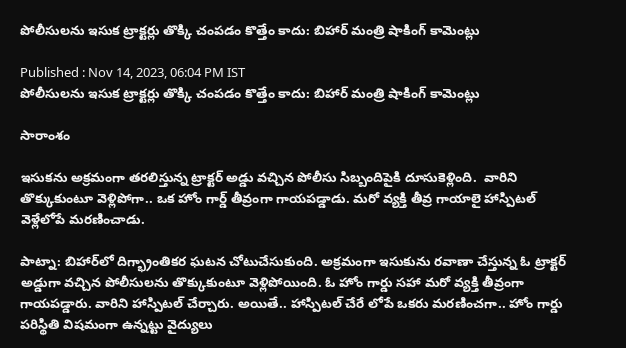పోలీసులను ఇసుక ట్రాక్టర్లు తొక్కి చంపడం కొత్తేం కాదు: బిహార్ మంత్రి షాకింగ్ కామెంట్లు

Published : Nov 14, 2023, 06:04 PM IST
పోలీసులను ఇసుక ట్రాక్టర్లు తొక్కి చంపడం కొత్తేం కాదు: బిహార్ మంత్రి షాకింగ్ కామెంట్లు

సారాంశం

ఇసుకను అక్రమంగా తరలిస్తున్న ట్రాక్టర్ అడ్డు వచ్చిన పోలీసు సిబ్బందిపైకి దూసుకెళ్లింది.  వారిని తొక్కుకుంటూ వెళ్లిపోగా.. ఒక హోం గార్డ్ తీవ్రంగా గాయపడ్డాడు. మరో వ్యక్తి తీవ్ర గాయాలై హాస్పిటల్ వెళ్లేలోపే మరణించాడు.

పాట్నా: బిహార్‌లో దిగ్భ్రాంతికర ఘటన చోటుచేసుకుంది. అక్రమంగా ఇసుకును రవాణా చేస్తున్న ఓ ట్రాక్టర్ అడ్డుగా వచ్చిన పోలీసులను తొక్కుకుంటూ వెళ్లిపోయింది. ఓ హోం గార్డు సహా మరో వ్యక్తి తీవ్రంగా గాయపడ్డారు. వారిని హాస్పిటల్ చేర్చారు. అయితే.. హాస్పిటల్ చేరే లోపే ఒకరు మరణించగా.. హోం గార్డు పరిస్థితి విషమంగా ఉన్నట్టు వైద్యులు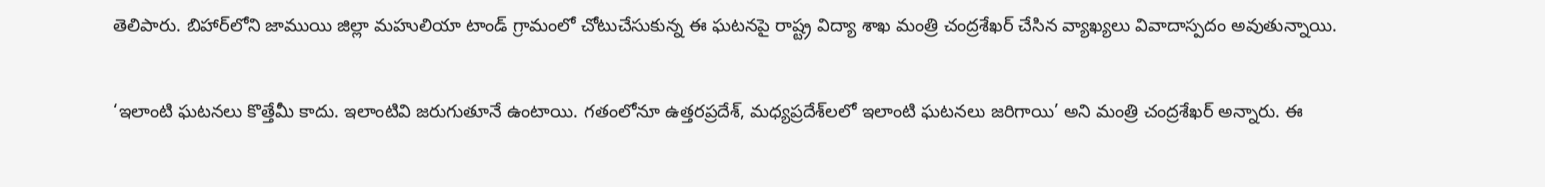తెలిపారు. బిహార్‌లోని జాముయి జిల్లా మహులియా టాండ్ గ్రామంలో చోటుచేసుకున్న ఈ ఘటనపై రాష్ట్ర విద్యా శాఖ మంత్రి చంద్రశేఖర్ చేసిన వ్యాఖ్యలు వివాదాస్పదం అవుతున్నాయి.

‘ఇలాంటి ఘటనలు కొత్తేమీ కాదు. ఇలాంటివి జరుగుతూనే ఉంటాయి. గతంలోనూ ఉత్తరప్రదేశ్, మధ్యప్రదేశ్‌లలో ఇలాంటి ఘటనలు జరిగాయి’ అని మంత్రి చంద్రశేఖర్ అన్నారు. ఈ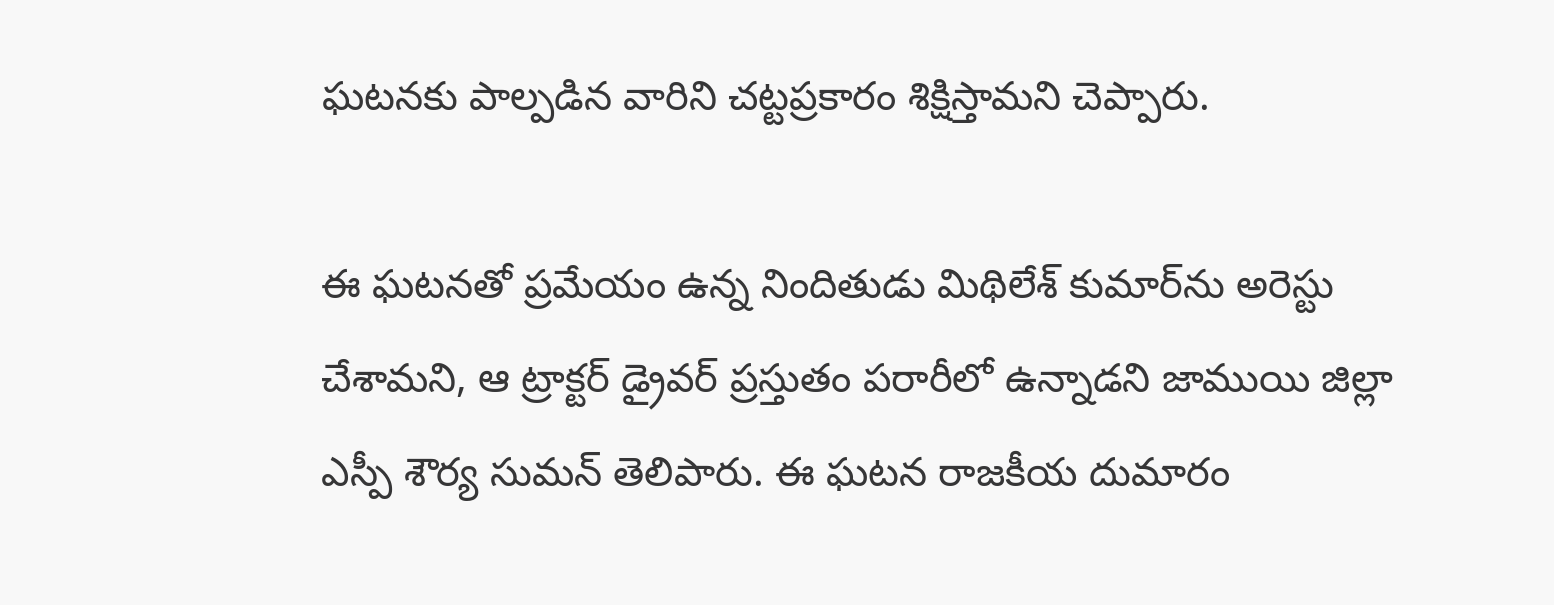ఘటనకు పాల్పడిన వారిని చట్టప్రకారం శిక్షిస్తామని చెప్పారు.

ఈ ఘటనతో ప్రమేయం ఉన్న నిందితుడు మిథిలేశ్ కుమార్‌ను అరెస్టు చేశామని, ఆ ట్రాక్టర్ డ్రైవర్ ప్రస్తుతం పరారీలో ఉన్నాడని జాముయి జిల్లా ఎస్పీ శౌర్య సుమన్ తెలిపారు. ఈ ఘటన రాజకీయ దుమారం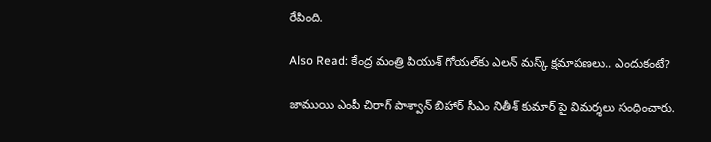రేపింది.

Also Read: కేంద్ర మంత్రి పియుశ్ గోయల్‌కు ఎలన్ మస్క్ క్షమాపణలు.. ఎందుకంటే?

జాముయి ఎంపీ చిరాగ్ పాశ్వాన్ బిహార్ సీఎం నితీశ్ కుమార్ పై విమర్శలు సంధించారు.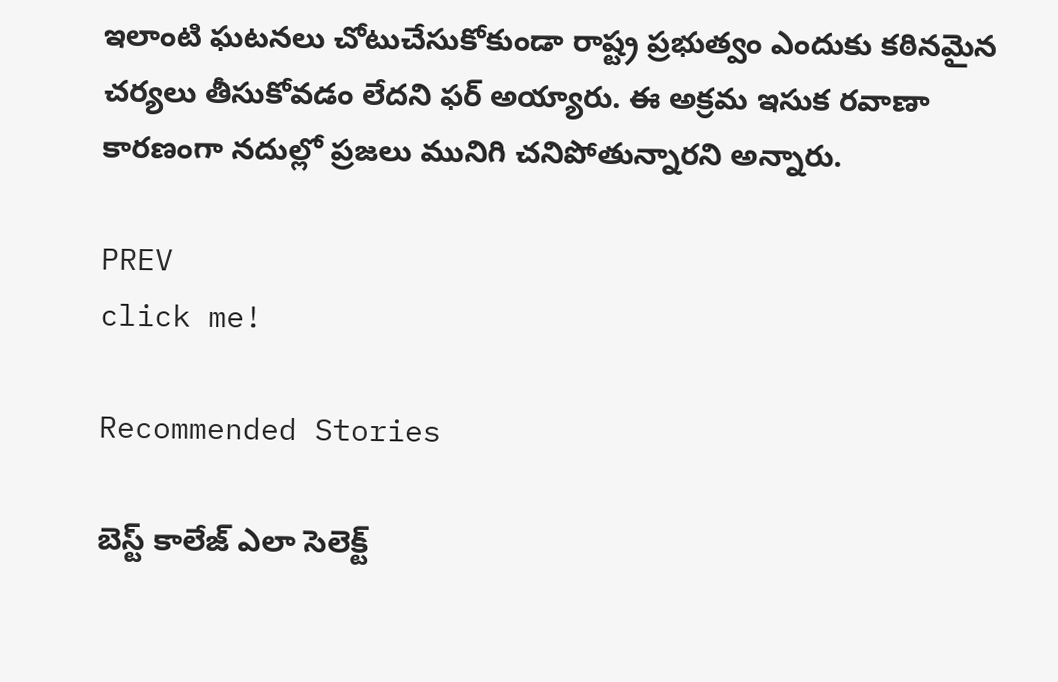ఇలాంటి ఘటనలు చోటుచేసుకోకుండా రాష్ట్ర ప్రభుత్వం ఎందుకు కఠినమైన చర్యలు తీసుకోవడం లేదని ఫర్ అయ్యారు. ఈ అక్రమ ఇసుక రవాణా కారణంగా నదుల్లో ప్రజలు మునిగి చనిపోతున్నారని అన్నారు.

PREV
click me!

Recommended Stories

బెస్ట్ కాలేజ్ ఎలా సెలెక్ట్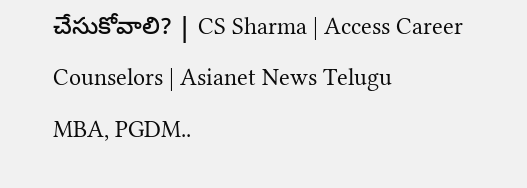చేసుకోవాలి? | CS Sharma | Access Career Counselors | Asianet News Telugu
MBA, PGDM..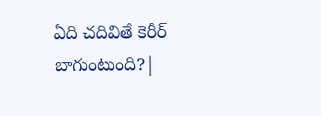ఏది చదివితే కెరీర్ బాగుంటుంది?|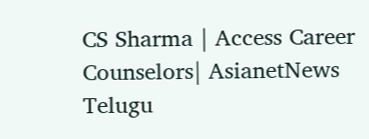CS Sharma | Access Career Counselors| AsianetNews Telugu